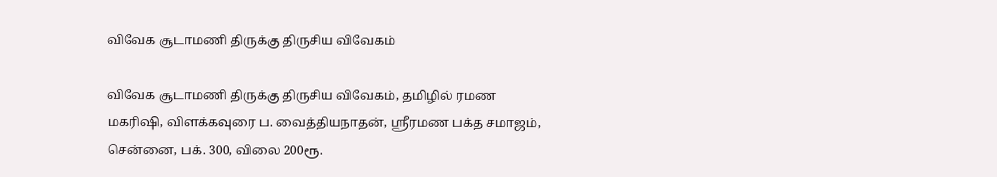விவேக சூடாமணி திருக்கு திருசிய விவேகம்

விவேக சூடாமணி திருக்கு திருசிய விவேகம், தமிழில் ரமண மகரிஷி, விளக்கவுரை ப. வைத்தியநாதன், ஸ்ரீரமண பக்த சமாஜம், சென்னை, பக். 300, விலை 200ரூ.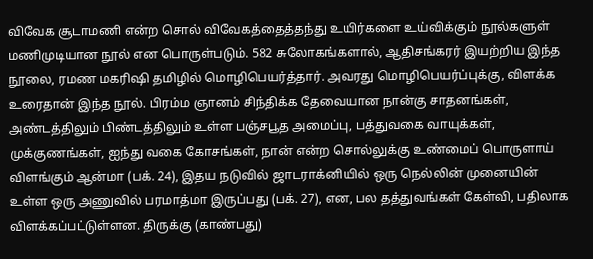விவேக சூடாமணி என்ற சொல் விவேகத்தைத்தந்து உயிர்களை உய்விக்கும் நூல்களுள் மணிமுடியான நூல் என பொருள்படும். 582 சுலோகங்களால், ஆதிசங்கரர் இயற்றிய இந்த நூலை, ரமண மகரிஷி தமிழில் மொழிபெயர்த்தார். அவரது மொழிபெயர்ப்புக்கு, விளக்க உரைதான் இந்த நூல். பிரம்ம ஞானம் சிந்திக்க தேவையான நான்கு சாதனங்கள், அண்டத்திலும் பிண்டத்திலும் உள்ள பஞ்சபூத அமைப்பு, பத்துவகை வாயுக்கள், முக்குணங்கள், ஐந்து வகை கோசங்கள், நான் என்ற சொல்லுக்கு உண்மைப் பொருளாய் விளங்கும் ஆன்மா (பக். 24), இதய நடுவில் ஜாடராக்னியில் ஒரு நெல்லின் முனையின் உள்ள ஒரு அணுவில் பரமாத்மா இருப்பது (பக். 27), என, பல தத்துவங்கள் கேள்வி, பதிலாக விளக்கப்பட்டுள்ளன. திருக்கு (காண்பது)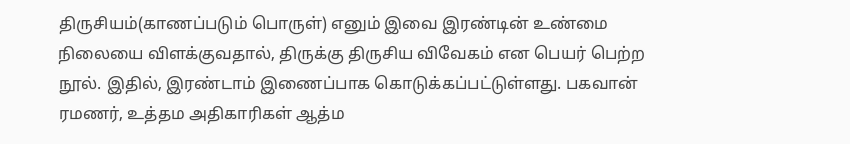திருசியம்(காணப்படும் பொருள்) எனும் இவை இரண்டின் உண்மை நிலையை விளக்குவதால், திருக்கு திருசிய விவேகம் என பெயர் பெற்ற நூல். இதில், இரண்டாம் இணைப்பாக கொடுக்கப்பட்டுள்ளது. பகவான் ரமணர், உத்தம அதிகாரிகள் ஆத்ம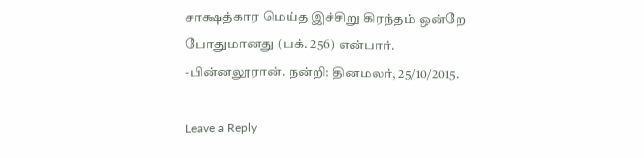சாக்ஷத்கார மெய்த இச்சிறு கிரந்தம் ஒன்றே போதுமானது (பக். 256) என்பார். -பின்னலூரான். நன்றி: தினமலர், 25/10/2015.

Leave a Reply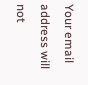Your email address will not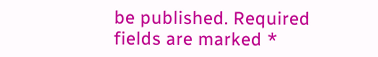be published. Required fields are marked *